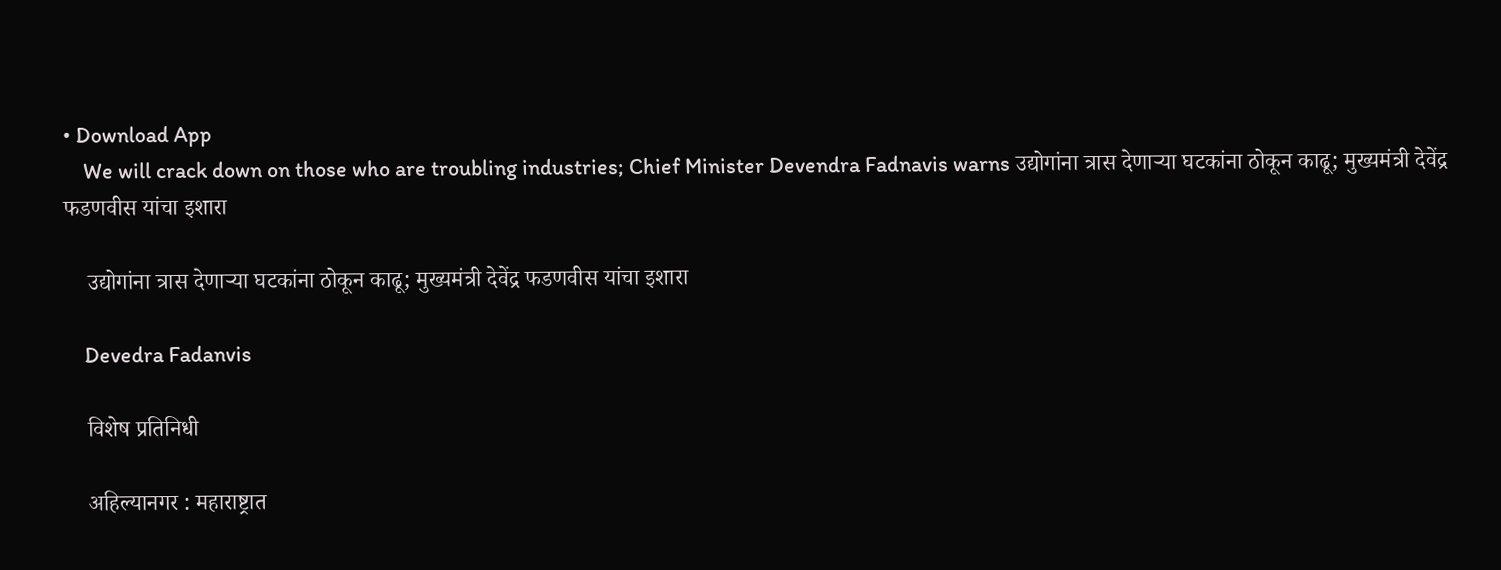• Download App
    We will crack down on those who are troubling industries; Chief Minister Devendra Fadnavis warns उद्योगांना त्रास देणाऱ्या घटकांना ठोकून काढू; मुख्यमंत्री देवेंद्र फडणवीस यांचा इशारा

    उद्योगांना त्रास देणाऱ्या घटकांना ठोकून काढू; मुख्यमंत्री देवेंद्र फडणवीस यांचा इशारा

    Devedra Fadanvis

    विशेष प्रतिनिधी

    अहिल्यानगर : महाराष्ट्रात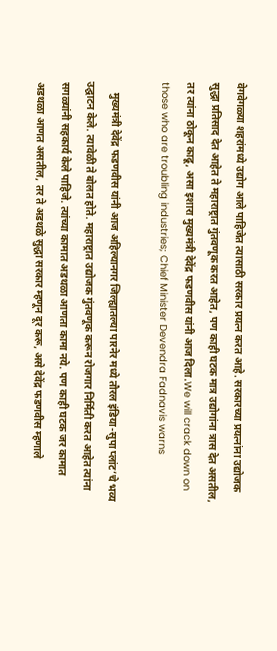वेगवेगळ्या शहरांमध्ये उद्योग आले पाहिजेत त्यासाठी सरकार प्रयत्न करत आहे. सरकारच्या प्रयत्नांना उद्योजक सुद्धा प्रतिसाद देत आहेत ते महाराष्ट्रात गुंतवणूक करत आहेत, पण काही घटक मात्र उद्योगांना त्रास देत असतील, तर त्यांना ठोकून काढू, असा इशारा मुख्यमंत्री देवेंद्र फडणवीस यांनी आज दिला.We will crack down on those who are troubling industries; Chief Minister Devendra Fadnavis warns

    मुख्यमंत्री देवेंद्र फडणवीस यांनी आज अहिल्यानगर जिल्ह्यातल्या पारनेर मध्ये तौरल इंडिया-सुपा प्लांट’चे भव्य उद्घाटन केले. त्यावेळी ते बोलत होते. महाराष्ट्रात उद्योजक गुंतवणूक करून रोजगार निर्मिती करत आहेत त्यांना सगळ्यांनी सहकार्य केले पाहिजे. त्यांच्या कामात अडथळा आणता कामा नये. पण काही घटक जर कामात अडथळा आणत असतील, तर ते अडथळे सुद्धा सरकार म्हणून दूर करू, असे देवेंद्र फडणवीस म्हणाले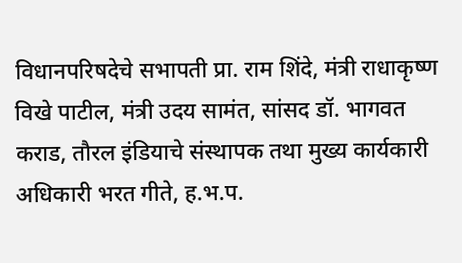विधानपरिषदेचे सभापती प्रा. राम शिंदे, मंत्री राधाकृष्ण विखे पाटील, मंत्री उदय सामंत, सांसद डॉ. भागवत कराड, तौरल इंडियाचे संस्थापक तथा मुख्य कार्यकारी अधिकारी भरत गीते, ह.भ.प.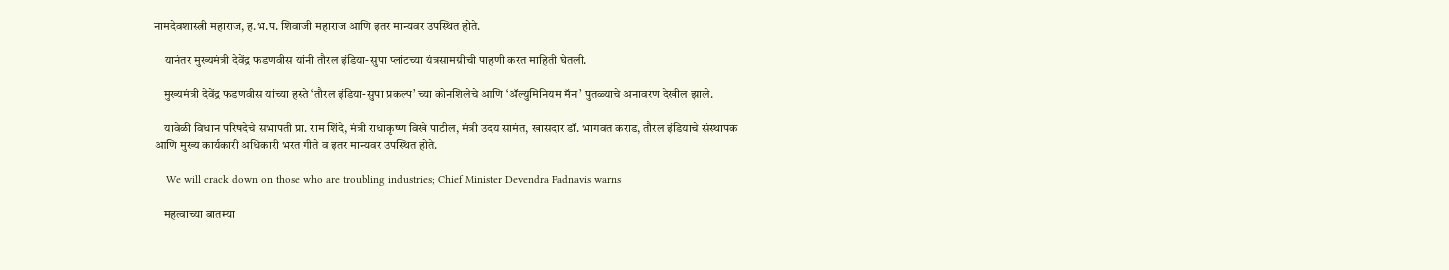नामदेवशास्त्री महाराज, ह.भ.प. शिवाजी महाराज आणि इतर मान्यवर उपस्थित होते.

    यानंतर मुख्यमंत्री देवेंद्र फडणवीस यांनी तौरल इंडिया-सुपा प्लांटच्या यंत्रसामग्रीची पाहणी करत माहिती घेतली.

    मुख्यमंत्री देवेंद्र फडणवीस यांच्या हस्ते ‘तौरल इंडिया-सुपा प्रकल्प’ च्या कोनशिलेचे आणि ‘ॲल्युमिनियम मॅन’ पुतळ्याचे अनावरण देखील झाले.

    यावेळी विधान परिषदेचे सभापती प्रा. राम शिंदे, मंत्री राधाकृष्ण विखे पाटील, मंत्री उदय सामंत, खासदार डॉ. भागवत कराड, तौरल इंडियाचे संस्थापक आणि मुख्य कार्यकारी अधिकारी भरत गीते व इतर मान्यवर उपस्थित होते.

    We will crack down on those who are troubling industries; Chief Minister Devendra Fadnavis warns

    महत्वाच्या बातम्या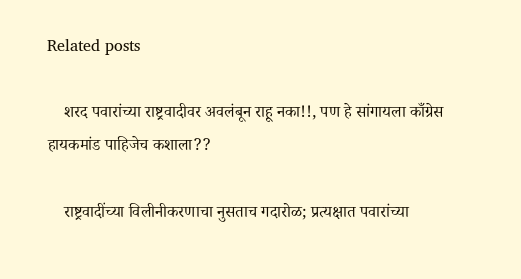Related posts

    शरद पवारांच्या राष्ट्रवादीवर अवलंबून राहू नका!!, पण हे सांगायला काँग्रेस हायकमांड पाहिजेच कशाला??

    राष्ट्रवादींच्या विलीनीकरणाचा नुसताच गदारोळ; प्रत्यक्षात पवारांच्या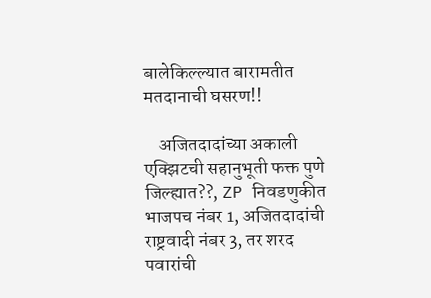बालेकिल्ल्यात बारामतीत मतदानाची घसरण!!

    अजितदादांच्या अकाली एक्झिटची सहानुभूती फक्त पुणे जिल्ह्यात??, ZP निवडणुकीत भाजपच नंबर 1, अजितदादांची राष्ट्रवादी नंबर 3, तर शरद पवारांची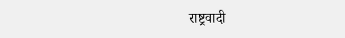राष्ट्रवादी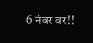6 नंबर वर!!